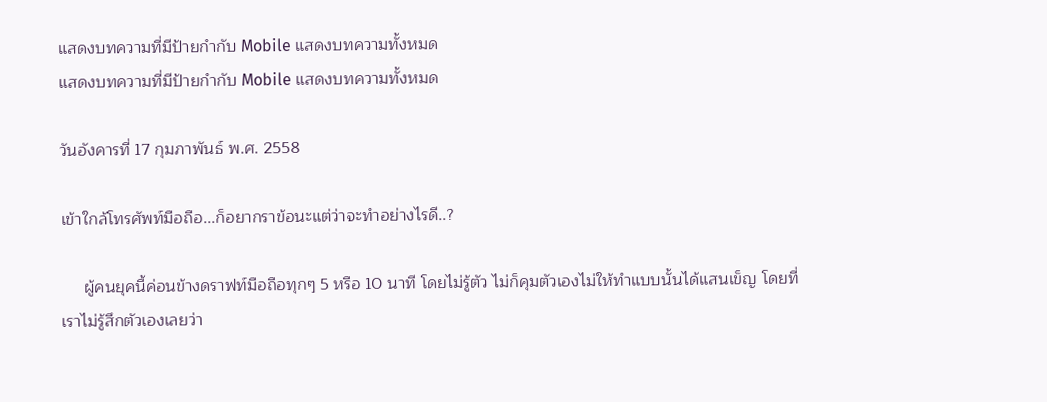แสดงบทความที่มีป้ายกำกับ Mobile แสดงบทความทั้งหมด
แสดงบทความที่มีป้ายกำกับ Mobile แสดงบทความทั้งหมด

วันอังคารที่ 17 กุมภาพันธ์ พ.ศ. 2558

เข้าใกล้โทรศัพท์มือถือ...ก็อยากราข้อนะแต่ว่าจะทำอย่างไรดี..?

     ผู้คนยุคนี้ค่อนข้างดราฟท์มือถือทุกๆ 5 หรือ 10 นาที โดยไม่รู้ตัว ไม่ก็คุมตัวเองไม่ให้ทำแบบนั้นได้แสนเข็ญ โดยที่เราไม่รู้สึกตัวเองเลยว่า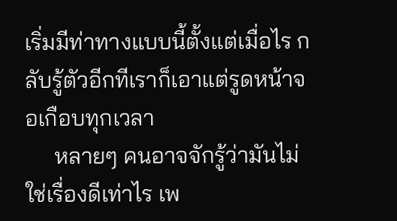เริ่มมีท่าทางแบบนี้ตั้งแต่เมื่อไร กลับรู้ตัวอีกทีเราก็เอาแต่รูดหน้าจอเกือบทุกเวลา
     หลายๆ คนอาจจักรู้ว่ามันไม่ใช่เรื่องดีเท่าไร เพ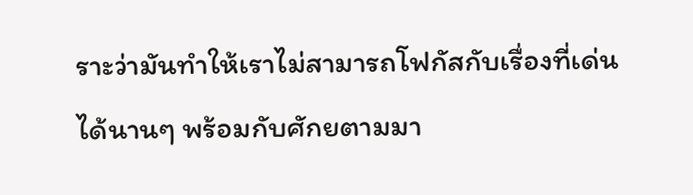ราะว่ามันทำให้เราไม่สามารถโฟกัสกับเรื่องที่เด่นได้นานๆ พร้อมกับศักยตามมา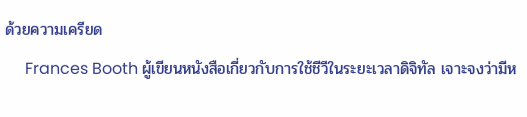ด้วยความเครียด
     Frances Booth ผู้เขียนหนังสือเกี่ยวกับการใช้ชีวีในระยะเวลาดิจิทัล เจาะจงว่ามีห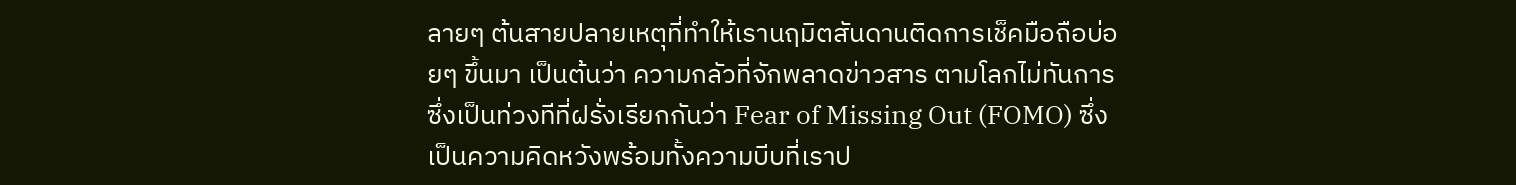ลายๆ ต้นสายปลายเหตุที่ทำให้เรานฤมิตสันดานติดการเช็คมือถือบ่อยๆ ขึ้นมา เป็นต้นว่า ความกลัวที่จักพลาดข่าวสาร ตามโลกไม่ทันการ ซึ่งเป็นท่วงทีที่ฝรั่งเรียกกันว่า Fear of Missing Out (FOMO) ซึ่งเป็นความคิดหวังพร้อมทั้งความบีบที่เราป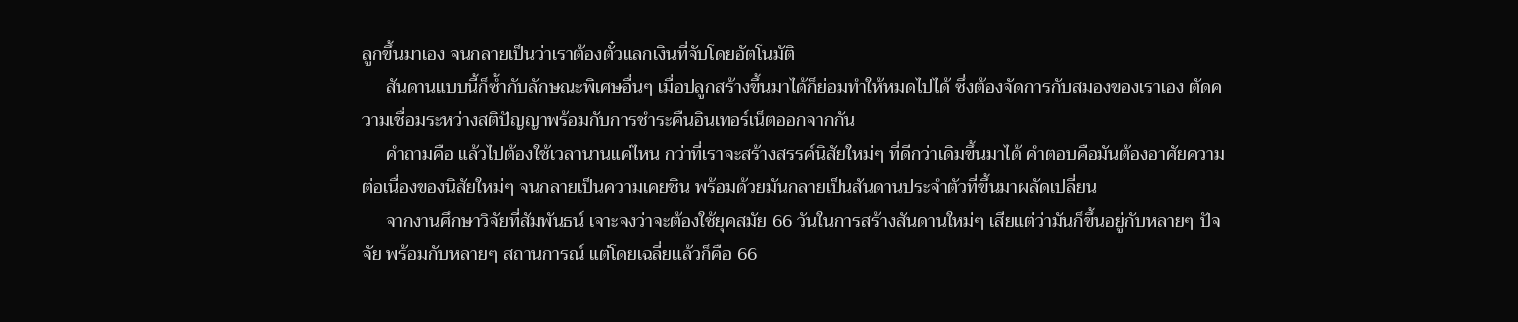ลูกขึ้นมาเอง จนกลายเป็นว่าเราต้องตั๋วแลกเงินที่จับโดยอัตโนมัติ
     สันดานแบบนี้ก็ซ้ำกับลักษณะพิเศษอื่นๆ เมื่อปลูกสร้างขึ้นมาได้ก็ย่อมทำให้หมดไปได้ ซึ่งต้องจัดการกับสมองของเราเอง ตัดความเชื่อมระหว่างสติปัญญาพร้อมกับการชำระคืนอินเทอร์เน็ตออกจากกัน
     คำถามคือ แล้วไปต้องใช้เวลานานแค่ไหน กว่าที่เราจะสร้างสรรค์นิสัยใหม่ๆ ที่ดีกว่าเดิมขึ้นมาได้ คำตอบคือมันต้องอาศัยความต่อเนื่องของนิสัยใหม่ๆ จนกลายเป็นความเคยชิน พร้อมด้วยมันกลายเป็นสันดานประจำตัวที่ขึ้นมาผลัดเปลี่ยน
     จากงานศึกษาวิจัยที่สัมพันธน์ เจาะจงว่าจะต้องใช้ยุคสมัย 66 วันในการสร้างสันดานใหม่ๆ เสียแต่ว่ามันก็ขึ้นอยู่กับหลายๆ ปัจจัย พร้อมกับหลายๆ สถานการณ์ แต่โดยเฉลี่ยแล้วก็คือ 66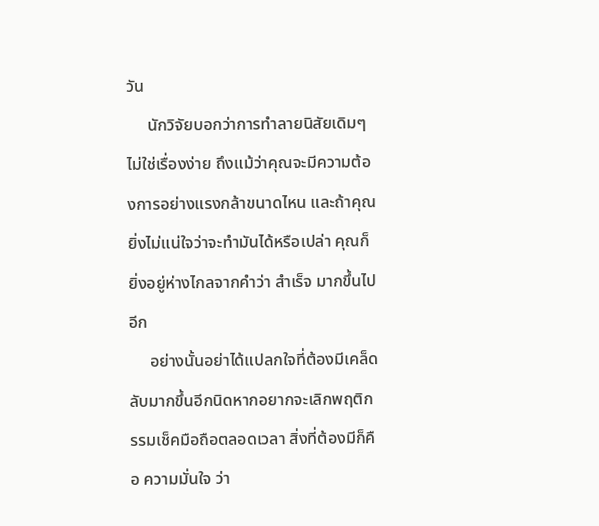วัน
     นักวิจัยบอกว่าการทำลายนิสัยเดิมๆ ไม่ใช่เรื่องง่าย ถึงแม้ว่าคุณจะมีความต้องการอย่างแรงกล้าขนาดไหน และถ้าคุณยิ่งไม่แน่ใจว่าจะทำมันได้หรือเปล่า คุณก็ยิ่งอยู่ห่างไกลจากคำว่า สำเร็จ มากขึ้นไปอีก
     อย่างนั้นอย่าได้แปลกใจที่ต้องมีเคล็ดลับมากขึ้นอีกนิดหากอยากจะเลิกพฤติกรรมเช็คมือถือตลอดเวลา สิ่งที่ต้องมีก็คือ ความมั่นใจ ว่า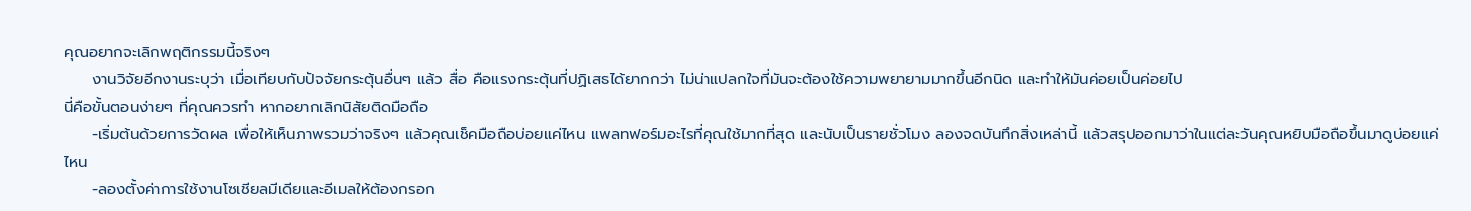คุณอยากจะเลิกพฤติกรรมนี้จริงๆ
     งานวิจัยอีกงานระบุว่า เมื่อเทียบกับปัจจัยกระตุ้นอื่นๆ แล้ว สื่อ คือแรงกระตุ้นที่ปฏิเสธได้ยากกว่า ไม่น่าแปลกใจที่มันจะต้องใช้ความพยายามมากขึ้นอีกนิด และทำให้มันค่อยเป็นค่อยไป
นี่คือขั้นตอนง่ายๆ ที่คุณควรทำ หากอยากเลิกนิสัยติดมือถือ
     -เริ่มต้นด้วยการวัดผล เพื่อให้เห็นภาพรวมว่าจริงๆ แล้วคุณเช็คมือถือบ่อยแค่ไหน แพลทฟอร์มอะไรที่คุณใช้มากที่สุด และนับเป็นรายชั่วโมง ลองจดบันทึกสิ่งเหล่านี้ แล้วสรุปออกมาว่าในแต่ละวันคุณหยิบมือถือขึ้นมาดูบ่อยแค่ไหน
     -ลองตั้งค่าการใช้งานโซเชียลมีเดียและอีเมลให้ต้องกรอก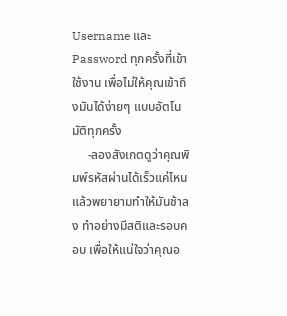Username และ Password ทุกครั้งที่เข้าใช้งาน เพื่อไม่ให้คุณเข้าถึงมันได้ง่ายๆ แบบอัตโนมัติทุกครั้ง
     -ลองสังเกตดูว่าคุณพิมพ์รหัสผ่านได้เร็วแค่ไหน แล้วพยายามทำให้มันช้าลง ทำอย่างมีสติและรอบคอบ เพื่อให้แน่ใจว่าคุณอ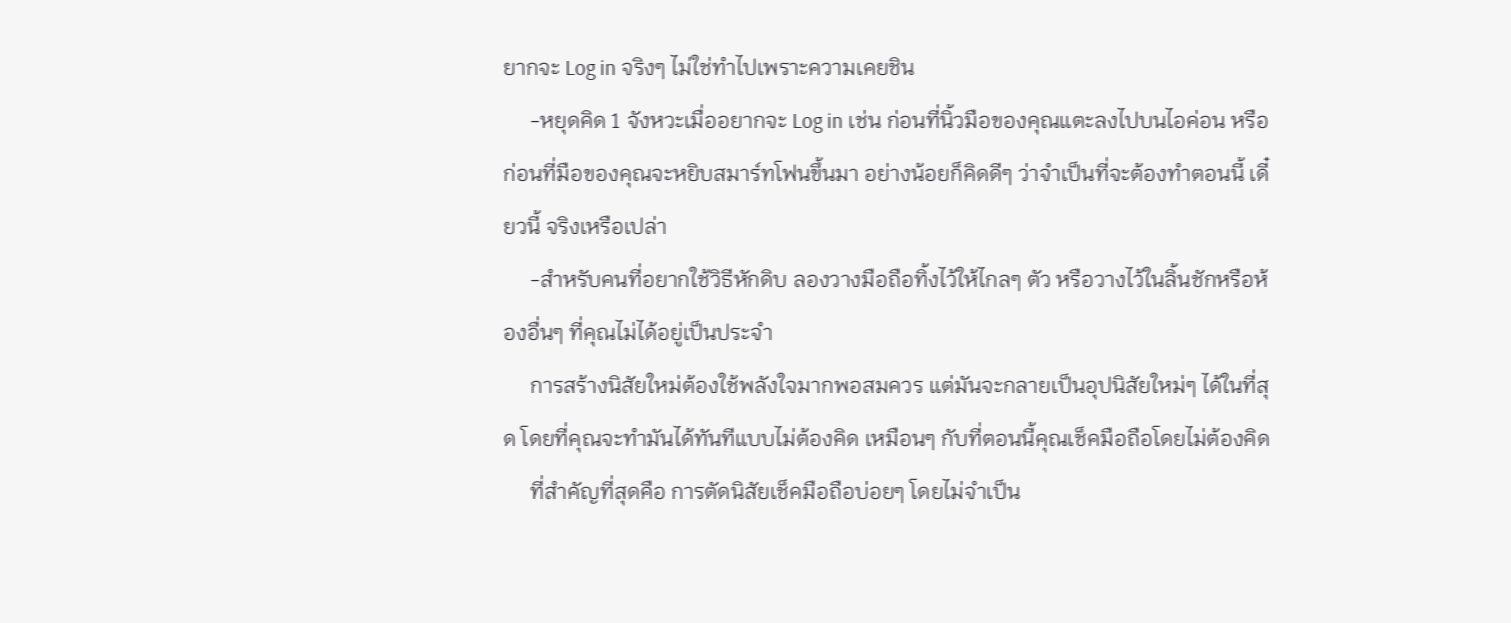ยากจะ Log in จริงๆ ไม่ใช่ทำไปเพราะความเคยชิน
     -หยุดคิด 1 จังหวะเมื่ออยากจะ Log in เช่น ก่อนที่นิ้วมือของคุณแตะลงไปบนไอค่อน หรือก่อนที่มือของคุณจะหยิบสมาร์ทโฟนขึ้นมา อย่างน้อยก็คิดดีๆ ว่าจำเป็นที่จะต้องทำตอนนี้ เดี๋ยวนี้ จริงเหรือเปล่า
     -สำหรับคนที่อยากใช้วิธีหักดิบ ลองวางมือถือทิ้งไว้ให้ไกลๆ ตัว หรือวางไว้ในลิ้นชักหรือห้องอื่นๆ ที่คุณไม่ได้อยู่เป็นประจำ
     การสร้างนิสัยใหม่ต้องใช้พลังใจมากพอสมควร แต่มันจะกลายเป็นอุปนิสัยใหม่ๆ ได้ในที่สุด โดยที่คุณจะทำมันได้ทันทีแบบไม่ต้องคิด เหมือนๆ กับที่ตอนนี้คุณเช็คมือถือโดยไม่ต้องคิด
     ที่สำคัญที่สุดคือ การตัดนิสัยเช็คมือถือบ่อยๆ โดยไม่จำเป็น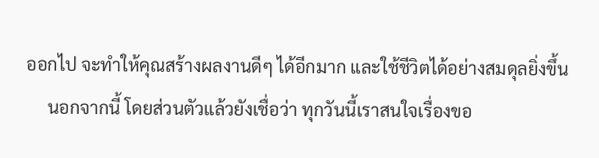ออกไป จะทำให้คุณสร้างผลงานดีๆ ได้อีกมาก และใช้ชีวิตได้อย่างสมดุลยิ่งขึ้น
     นอกจากนี้ โดยส่วนตัวแล้วยังเชื่อว่า ทุกวันนี้เราสนใจเรื่องขอ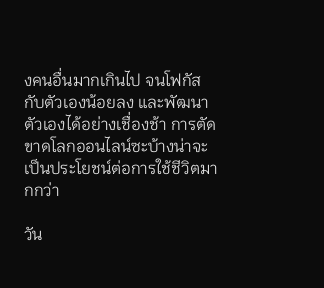งคนอื่นมากเกินไป จนโฟกัสกับตัวเองน้อยลง และพัฒนาตัวเองได้อย่างเชื่องช้า การตัดขาดโลกออนไลน์ซะบ้างน่าจะเป็นประโยชน์ต่อการใช้ชีวิตมากกว่า

วัน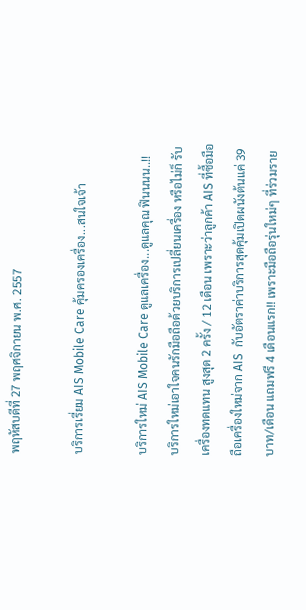พฤหัสบดีที่ 27 พฤศจิกายน พ.ศ. 2557

บริการเรี่ยม AIS Mobile Care คุ้มครองเครื่อง...สนใจเจ้า

บริการใหม่ AIS Mobile Care ดูแลเครื่อง...ดูแลคุณ ฟินนนน..!!
บริการใหม่เอาใจคนรักมือถือด้วยบริการเปลี่ยนเครื่อง หรือไม่ก็ รับเครื่องทดแทน สูงสุด 2 ครั้ง / 12 เดือน เพราะว่าลูกค้า AIS ที่ซื้อมือถือเครื่องใหม่จาก AIS  กับอัตราค่าบริการสุดคุ้มเปิดผนังต้นแค่ 39 บาท/เดือน แถมฟรี 4 เดือนแรก!! เพราะมือถือรุ่นใหม่ๆ ที่ร่วมราย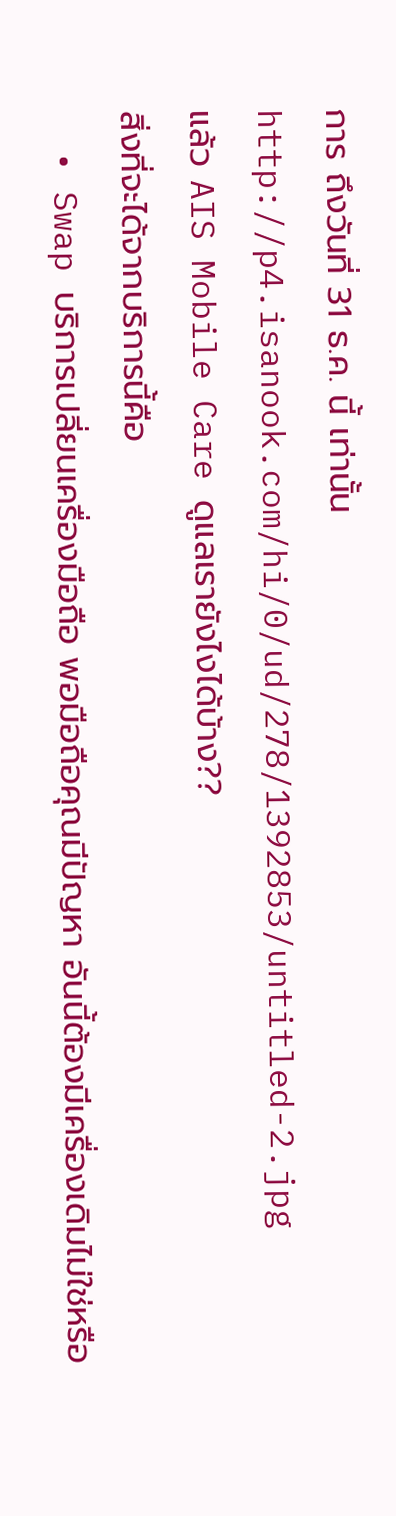การ ถึงวันที่ 31 ธ.ค. นี้ เท่านั้น
http://p4.isanook.com/hi/0/ud/278/1392853/untitled-2.jpg
แล้ว AIS Mobile Care ดูแลเรายังไงได้บ้าง??
สิ่งที่จะได้จากบริการนี้คือ
  • Swap บริการเปลี่ยนเครื่องมือถือ พอมือถือคุณมีปัญหา อันนี้ต้องมีเครื่องเดิมไม่ใช่หรือ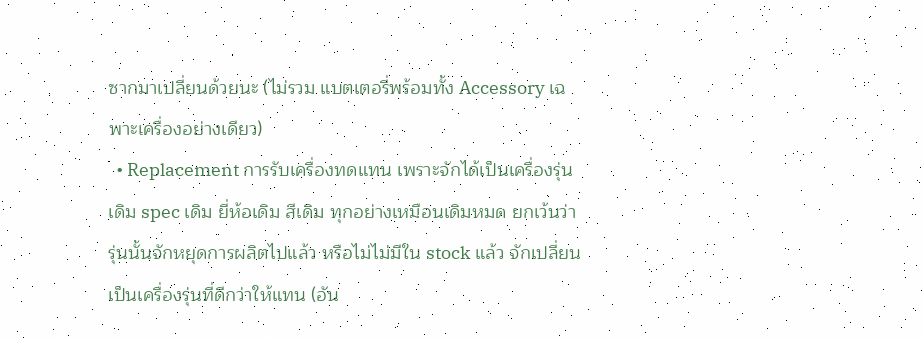ซากมาเปลี่ยนด้วยนะ (ไม่รวม แบตเตอรี่พร้อมทั้ง Accessory เฉพาะเครื่องอย่างเดียว)
  • Replacement การรับเครื่องทดแทน เพราะจักได้เป็นเครื่องรุ่นเดิม spec เดิม ยี่ห้อเดิม สีเดิม ทุกอย่างเหมือนเดิมหมด ยกเว้นว่ารุ่นนั้นจักหยุดการผลิตไปแล้ว หรือไม่ไม่มีใน stock แล้ว จักเปลี่ยนเป็นเครื่องรุ่นที่ดีกว่าให้แทน (อัน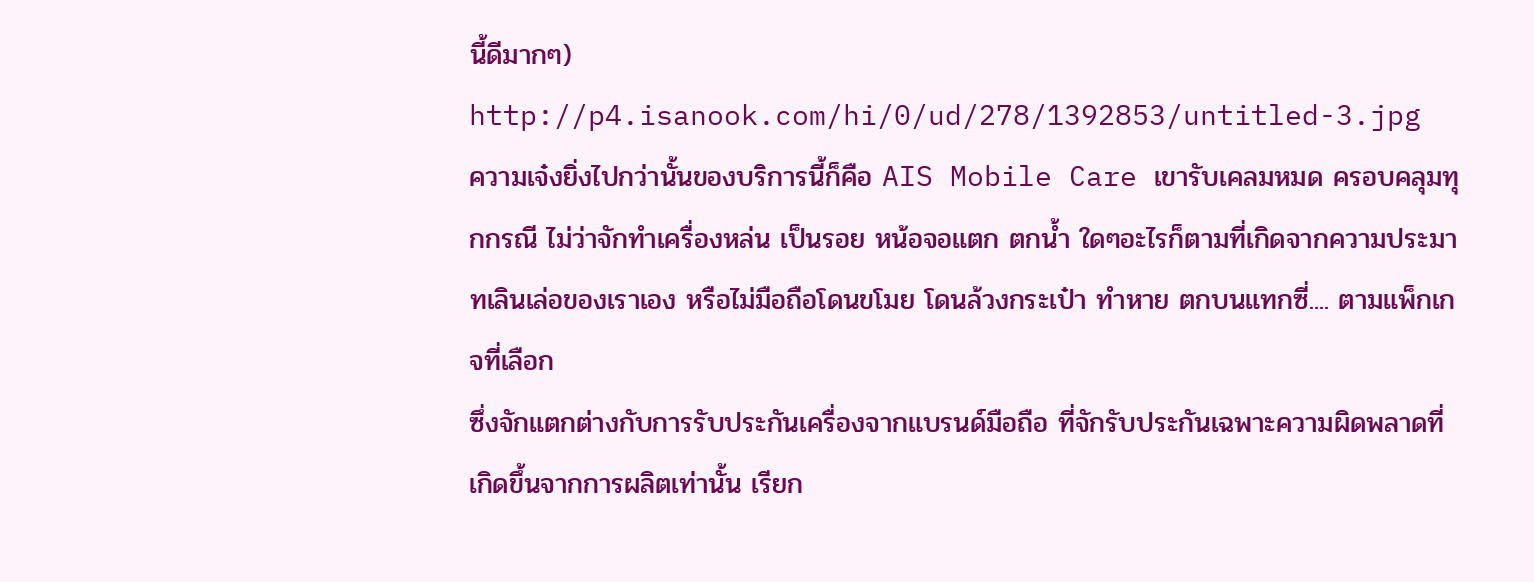นี้ดีมากๆ)
http://p4.isanook.com/hi/0/ud/278/1392853/untitled-3.jpg
ความเจ๋งยิ่งไปกว่านั้นของบริการนี้ก็คือ AIS Mobile Care เขารับเคลมหมด ครอบคลุมทุกกรณี ไม่ว่าจักทำเครื่องหล่น เป็นรอย หน้อจอแตก ตกน้ำ ใดๆอะไรก็ตามที่เกิดจากความประมาทเลินเล่อของเราเอง หรือไม่มือถือโดนขโมย โดนล้วงกระเป๋า ทำหาย ตกบนแทกซี่.... ตามแพ็กเกจที่เลือก
ซึ่งจักแตกต่างกับการรับประกันเครื่องจากแบรนด์มือถือ ที่จักรับประกันเฉพาะความผิดพลาดที่เกิดขึ้นจากการผลิตเท่านั้น เรียก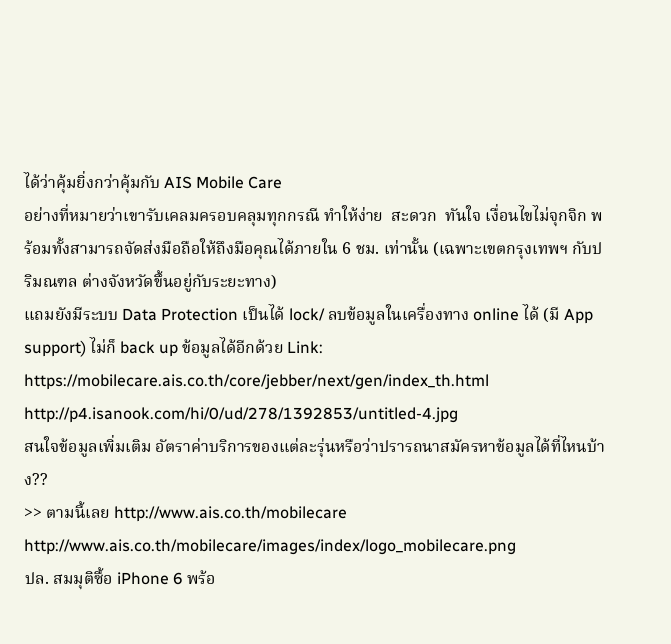ได้ว่าคุ้มยิ่งกว่าคุ้มกับ AIS Mobile Care
อย่างที่หมายว่าเขารับเคลมครอบคลุมทุกกรณี ทำให้ง่าย  สะดวก  ทันใจ เงื่อนไขไม่จุกจิก พร้อมทั้งสามารถจัดส่งมือถือให้ถึงมือคุณได้ภายใน 6 ชม. เท่านั้น (เฉพาะเขตกรุงเทพฯ กับปริมณฑล ต่างจังหวัดขึ้นอยู่กับระยะทาง)
แถมยังมีระบบ Data Protection เป็นได้ lock/ ลบข้อมูลในเครื่องทาง online ได้ (มี App support) ไม่ก็ back up ข้อมูลได้อีกด้วย Link: https://mobilecare.ais.co.th/core/jebber/next/gen/index_th.html
http://p4.isanook.com/hi/0/ud/278/1392853/untitled-4.jpg
สนใจข้อมูลเพิ่มเติม อัตราค่าบริการของแต่ละรุ่นหรือว่าปรารถนาสมัครหาข้อมูลได้ที่ไหนบ้าง??
>> ตามนี้เลย http://www.ais.co.th/mobilecare
http://www.ais.co.th/mobilecare/images/index/logo_mobilecare.png
ปล. สมมุติซื้อ iPhone 6 พร้อ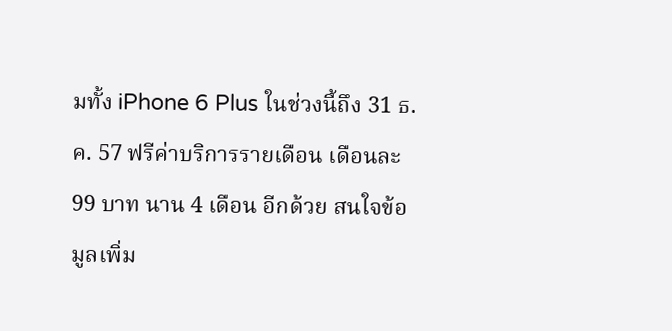มทั้ง iPhone 6 Plus ในช่วงนี้ถึง 31 ธ.ค. 57 ฟรีค่าบริการรายเดือน เดือนละ 99 บาท นาน 4 เดือน อีกด้วย สนใจข้อมูลเพิ่ม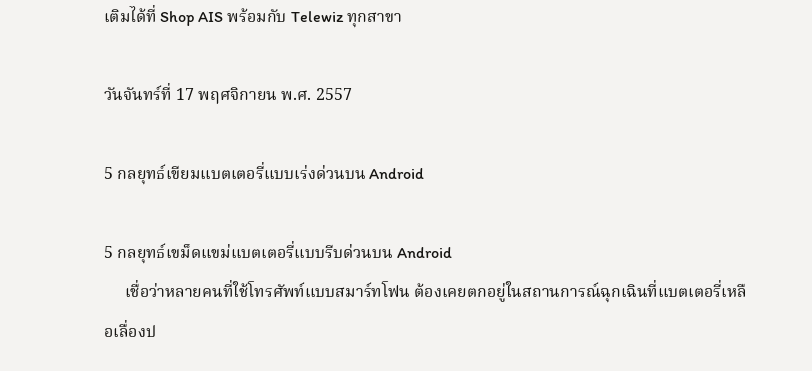เติมได้ที่ Shop AIS พร้อมกับ Telewiz ทุกสาขา

วันจันทร์ที่ 17 พฤศจิกายน พ.ศ. 2557

5 กลยุทธ์เขียมแบตเตอรี่แบบเร่งด่วนบน Android

5 กลยุทธ์เขม็ดแขม่แบตเตอรี่แบบรีบด่วนบน Android
     เชื่อว่าหลายคนที่ใช้โทรศัพท์แบบสมาร์ทโฟน ต้องเคยตกอยู่ในสถานการณ์ฉุกเฉินที่แบตเตอรี่เหลือเลื่องป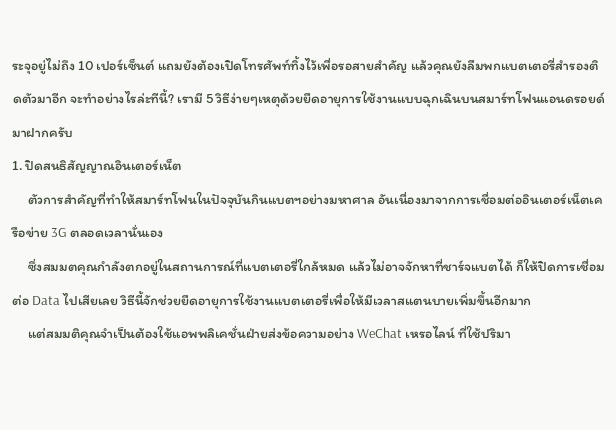ระจุอยู่ไม่ถึง 10 เปอร์เซ็นต์ แถมยังต้องเปิดโทรศัพท์ทิ้งไว้เพื่อรอสายสำคัญ แล้วคุณยังลืมพกแบตเตอรี่สำรองติดตัวมาอีก จะทำอย่างไรล่ะทีนี้? เรามี 5 วิธีง่ายๆเหตุด้วยยืดอายุการใช้งานแบบฉุกเฉินบนสมาร์ทโฟนแอนดรอยด์มาฝากครับ
1. ปิดสนธิสัญญาณอินเตอร์เน็ต
     ตัวการสำคัญที่ทำให้สมาร์ทโฟนในปัจจุบันกินแบตฯอย่างมหาศาล อันเนื่องมาจากการเชื่อมต่ออินเตอร์เน็ตเครือข่าย 3G ตลอดเวลานั่นเอง
     ซึ่งสมมตคุณกำลังตกอยู่ในสถานการณ์ที่แบตเตอรี่ใกล้หมด แล้วไม่อาจจักหาที่ชาร์จแบตได้ ก็ให้ปิดการเชื่อมต่อ Data ไปเสียเลย วิธีนี้จักช่วยยืดอายุการใช้งานแบตเตอรี่เพื่อให้มีเวลาสแตนบายเพิ่มขึ้นอีกมาก
     แต่สมมติคุณจำเป็นต้องใช้แอพพลิเคชั่นฝ่ายส่งข้อความอย่าง WeChat เหรอไลน์ ที่ใช้ปริมา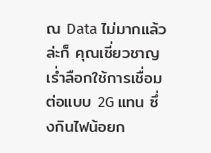ณ Data ไม่มากแล้วล่ะก็ คุณเชี่ยวชาญเร่ำลือกใช้การเชื่อมต่อแบบ 2G แทน ซึ่งกินไฟน้อยก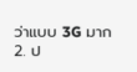ว่าแบบ 3G มาก
2. ป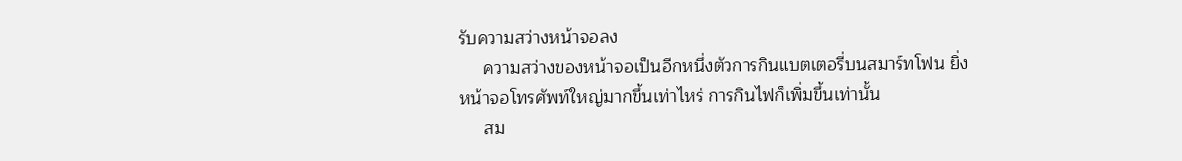รับความสว่างหน้าจอลง
     ความสว่างของหน้าจอเป็นอีกหนึ่งตัวการกินแบตเตอรี่บนสมาร์ทโฟน ยิ่งหน้าจอโทรศัพท์ใหญ่มากขึ้นเท่าไหร่ การกินไฟก็เพิ่มขึ้นเท่านั้น
     สม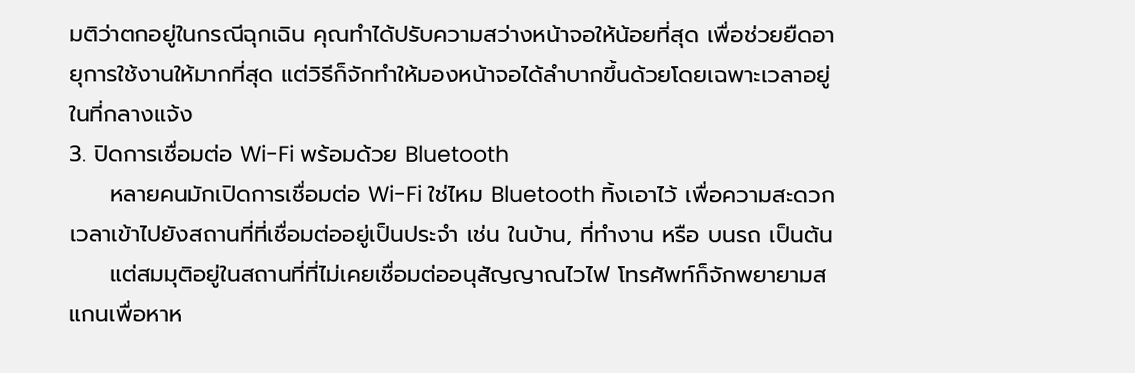มติว่าตกอยู่ในกรณีฉุกเฉิน คุณทำได้ปรับความสว่างหน้าจอให้น้อยที่สุด เพื่อช่วยยืดอายุการใช้งานให้มากที่สุด แต่วิธีก็จักทำให้มองหน้าจอได้ลำบากขึ้นด้วยโดยเฉพาะเวลาอยู่ในที่กลางแจ้ง
3. ปิดการเชื่อมต่อ Wi-Fi พร้อมด้วย Bluetooth
     หลายคนมักเปิดการเชื่อมต่อ Wi-Fi ใช่ไหม Bluetooth ทิ้งเอาไว้ เพื่อความสะดวกเวลาเข้าไปยังสถานที่ที่เชื่อมต่ออยู่เป็นประจำ เช่น ในบ้าน, ที่ทำงาน หรือ บนรถ เป็นต้น
     แต่สมมุติอยู่ในสถานที่ที่ไม่เคยเชื่อมต่ออนุสัญญาณไวไฟ โทรศัพท์ก็จักพยายามสแกนเพื่อหาห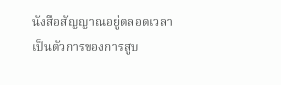นังสือสัญญาณอยู่ตลอดเวลา เป็นตัวการของการสูบ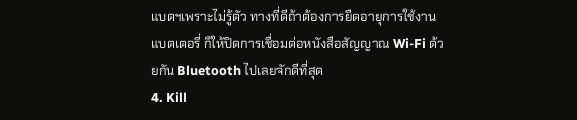แบตฯเพราะไม่รู้ตัว ทางที่ดีถ้าต้องการยืดอายุการใช้งานแบตเตอรี่ ก็ให้ปิดการเชื่อมต่อหนังสือสัญญาณ Wi-Fi ด้วยกัน Bluetooth ไปเลยจักดีที่สุด
4. Kill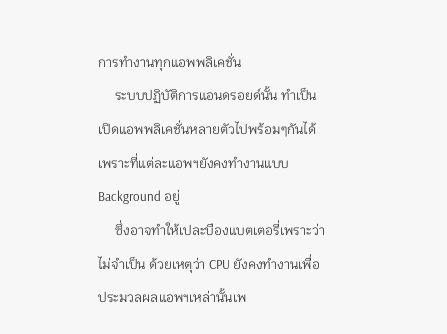การทำงานทุกแอพพลิเคชั่น
     ระบบปฏิบัติการแอนดรอยด์นั้น ทำเป็นเปิดแอพพลิเคชั่นหลายตัวไปพร้อมๆกันได้ เพราะที่แต่ละแอพฯยังคงทำงานแบบ Background อยู่
     ซึ่งอาจทำให้เปละบืองแบตเตอรี่เพราะว่าไม่จำเป็น ด้วยเหตุว่า CPU ยังคงทำงานเพื่อประมวลผลแอพฯเหล่านั้นเพ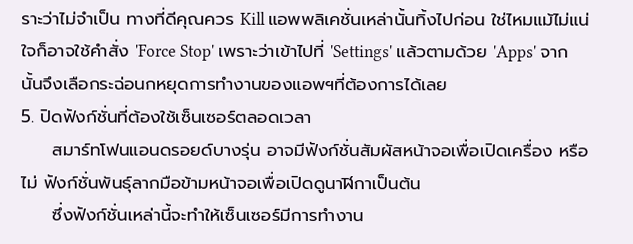ราะว่าไม่จำเป็น ทางที่ดีคุณควร Kill แอพพลิเคชั่นเหล่านั้นทิ้งไปก่อน ใช่ไหมแม้ไม่แน่ใจก็อาจใช้คำสั่ง 'Force Stop' เพราะว่าเข้าไปที่ 'Settings' แล้วตามด้วย 'Apps' จากนั้นจึงเลือกระฉ่อนกหยุดการทำงานของแอพฯที่ต้องการได้เลย
5. ปิดฟังก์ชั่นที่ต้องใช้เซ็นเซอร์ตลอดเวลา
     สมาร์ทโฟนแอนดรอยด์บางรุ่น อาจมีฟังก์ชั่นสัมผัสหน้าจอเพื่อเปิดเครื่อง หรือไม่ ฟังก์ชั่นพันธุ์ลากมือข้ามหน้าจอเพื่อเปิดดูนาฬิกาเป็นต้น
     ซึ่งฟังก์ชั่นเหล่านี้จะทำให้เซ็นเซอร์มีการทำงาน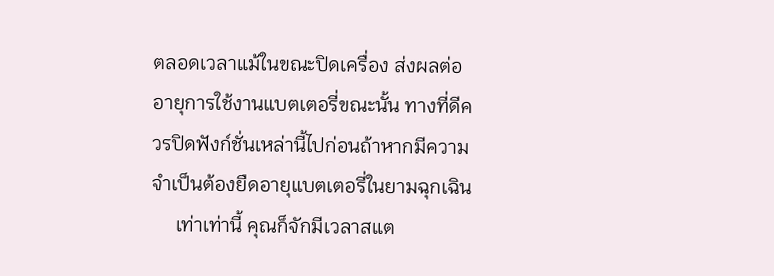ตลอดเวลาแม้ในขณะปิดเครื่อง ส่งผลต่ออายุการใช้งานแบตเตอรี่ขณะนั้น ทางที่ดีควรปิดฟังก์ชั่นเหล่านี้ไปก่อนถ้าหากมีความจำเป็นต้องยืดอายุแบตเตอรี่ในยามฉุกเฉิน
     เท่าเท่านี้ คุณก็จักมีเวลาสแต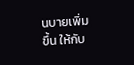นบายเพิ่มขึ้น ให้กับ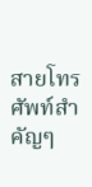สายโทรศัพท์สำคัญๆ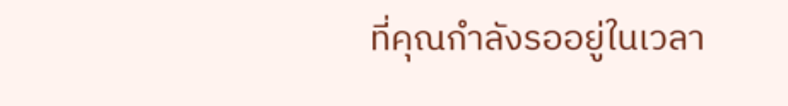ที่คุณกำลังรออยู่ในเวลา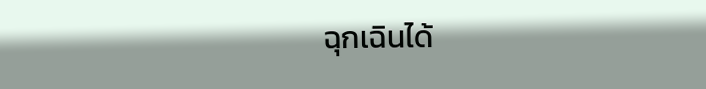ฉุกเฉินได้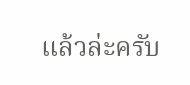แล้วล่ะครับ